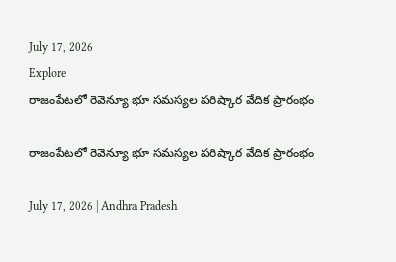July 17, 2026
Explore
రాజంపేటలో రెవెన్యూ భూ సమస్యల పరిష్కార వేదిక ప్రారంభం

రాజంపేటలో రెవెన్యూ భూ సమస్యల పరిష్కార వేదిక ప్రారంభం

July 17, 2026 | Andhra Pradesh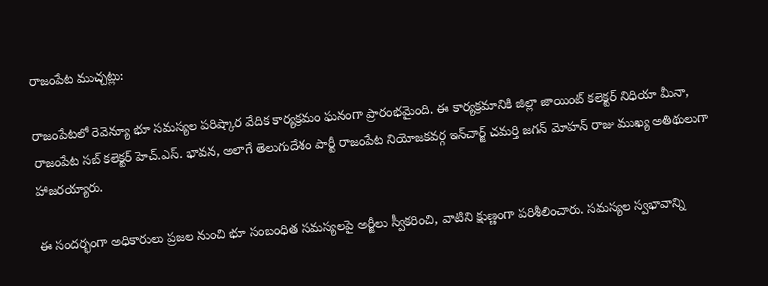రాజంపేట ముచ్చట్లు:

రాజంపేటలో రెవెన్యూ భూ సమస్యల పరిష్కార వేదిక కార్యక్రమం ఘనంగా ప్రారంభమైంది. ఈ కార్యక్రమానికి జిల్లా జాయింట్ కలెక్టర్ నిధియా మీనా, రాజంపేట సబ్ కలెక్టర్ హెచ్.ఎస్. భావన, అలాగే తెలుగుదేశం పార్టీ రాజంపేట నియోజకవర్గ ఇన్‌చార్జ్ చమర్తి జగన్ మోహన్ రాజు ముఖ్య అతిథులుగా హాజరయ్యారు.

ఈ సందర్భంగా అధికారులు ప్రజల నుంచి భూ సంబంధిత సమస్యలపై అర్జీలు స్వీకరించి, వాటిని క్షుణ్ణంగా పరిశీలించారు. సమస్యల స్వభావాన్ని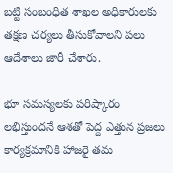బట్టి సంబంధిత శాఖల అధికారులకు తక్షణ చర్యలు తీసుకోవాలని పలు ఆదేశాలు జారీ చేశారు.

భూ సమస్యలకు పరిష్కారం లభిస్తుందనే ఆశతో పెద్ద ఎత్తున ప్రజలు కార్యక్రమానికి హాజరై తమ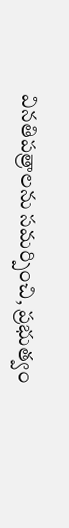వినతిపత్రాలను సమర్పించి, ప్రభుత్వం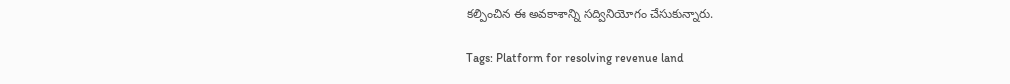కల్పించిన ఈ అవకాశాన్ని సద్వినియోగం చేసుకున్నారు.

Tags: Platform for resolving revenue land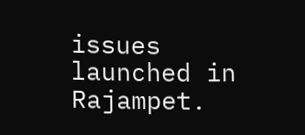issues launched in Rajampet.